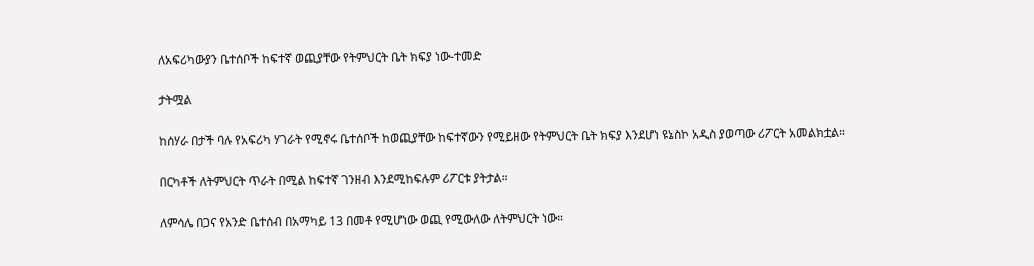ለአፍሪካውያን ቤተሰቦች ከፍተኛ ወጪያቸው የትምህርት ቤት ክፍያ ነው-ተመድ

ታትሟል

ከሰሃራ በታች ባሉ የአፍሪካ ሃገራት የሚኖሩ ቤተሰቦች ከወጪያቸው ከፍተኛውን የሚይዘው የትምህርት ቤት ክፍያ እንደሆነ ዩኔስኮ አዲስ ያወጣው ሪፖርት አመልክቷል።

በርካቶች ለትምህርት ጥራት በሚል ከፍተኛ ገንዘብ እንደሚከፍሉም ሪፖርቱ ያትታል።

ለምሳሌ በጋና የአንድ ቤተሰብ በአማካይ 13 በመቶ የሚሆነው ወጪ የሚውለው ለትምህርት ነው።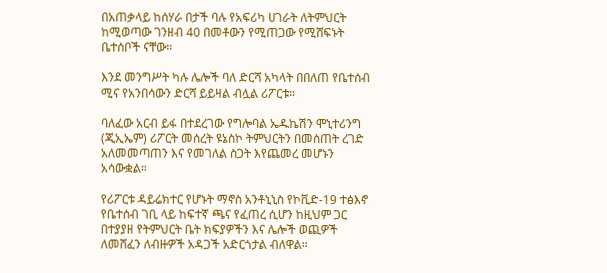በአጠቃላይ ከሰሃራ በታች ባሉ የአፍሪካ ሀገራት ለትምህርት ከሚወጣው ገንዘብ 40 በመቶውን የሚጠጋው የሚሸፍኑት ቤተሰቦች ናቸው።

እንደ መንግሥት ካሉ ሌሎች ባለ ድርሻ አካላት በበለጠ የቤተሰብ ሚና የአንበሳውን ድርሻ ይይዛል ብሏል ሪፖርቱ።

ባለፈው አርብ ይፋ በተደረገው የግሎባል ኤዱኬሽን ሞኒተሪንግ (ጂኢኤም) ሪፖርት መሰረት ዩኔስኮ ትምህርትን በመስጠት ረገድ አለመመጣጠን እና የመገለል ስጋት እየጨመረ መሆኑን አሳውቋል።

የሪፖርቱ ዳይሬክተር የሆኑት ማኖስ አንቶኒኒስ የኮቪድ-19 ተፅእኖ የቤተሰብ ገቢ ላይ ከፍተኛ ጫና የፈጠረ ሲሆን ከዚህም ጋር በተያያዘ የትምህርት ቤት ክፍያዎችን እና ሌሎች ወጪዎች ለመሸፈን ለብዙዎች አዳጋች አድርጎታል ብለዋል።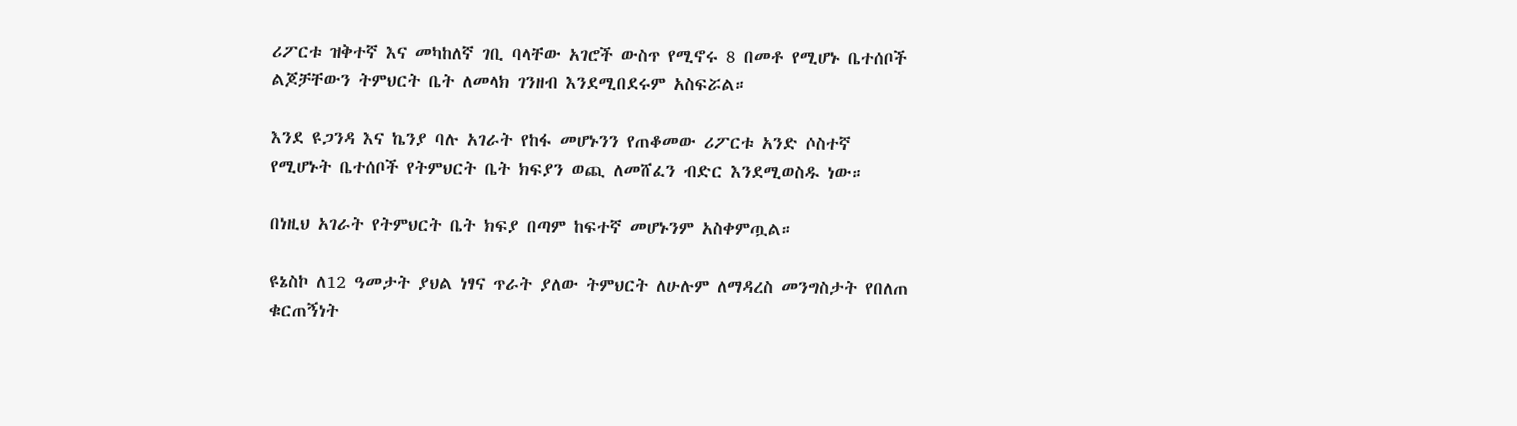ሪፖርቱ ዝቅተኛ እና መካከለኛ ገቢ ባላቸው አገሮች ውስጥ የሚኖሩ 8 በመቶ የሚሆኑ ቤተሰቦች ልጆቻቸውን ትምህርት ቤት ለመላክ ገንዘብ እንደሚበደሩም አስፍሯል።

እንደ ዩጋንዳ እና ኬንያ ባሉ አገራት የከፋ መሆኑንን የጠቆመው ሪፖርቱ አንድ ሶስተኛ የሚሆኑት ቤተሰቦች የትምህርት ቤት ክፍያን ወጪ ለመሸፈን ብድር እንደሚወስዱ ነው።

በነዚህ አገራት የትምህርት ቤት ክፍያ በጣም ከፍተኛ መሆኑንም አስቀምጧል።

ዩኔስኮ ለ12 ዓመታት ያህል ነፃና ጥራት ያለው ትምህርት ለሁሉም ለማዳረስ መንግስታት የበለጠ ቁርጠኝነት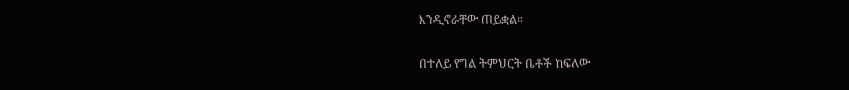እንዲኖራቸው ጠይቋል።

በተለይ የግል ትምህርት ቤቶች ከፍለው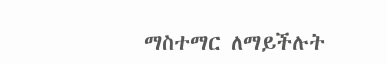ማስተማር ለማይችሉት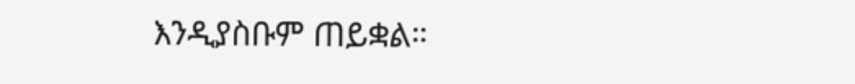እንዲያስቡም ጠይቋል።